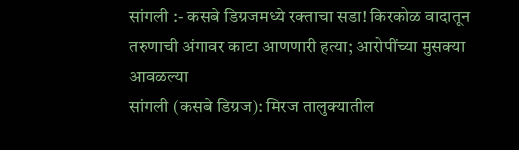सांगली :- कसबे डिग्रजमध्ये रक्ताचा सडा! किरकोळ वादातून तरुणाची अंगावर काटा आणणारी हत्या; आरोपींच्या मुसक्या आवळल्या
सांगली (कसबे डिग्रज): मिरज तालुक्यातील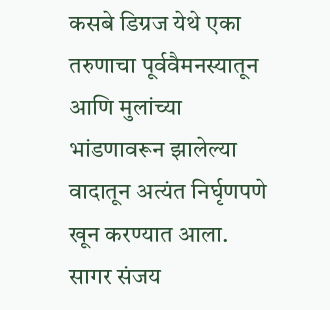कसबे डिग्रज येथे एका तरुणाचा पूर्ववैमनस्यातून आणि मुलांच्या भांडणावरून झालेल्या वादातून अत्यंत निर्घृणपणे खून करण्यात आला. सागर संजय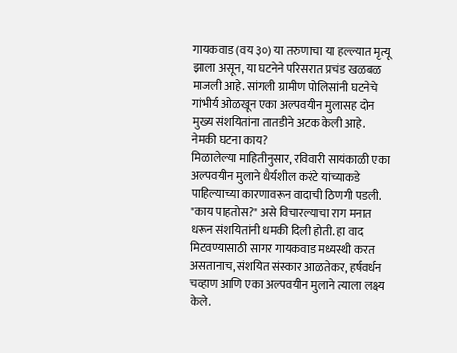गायकवाड (वय ३०) या तरुणाचा या हल्ल्यात मृत्यू झाला असून, या घटनेने परिसरात प्रचंड खळबळ माजली आहे. सांगली ग्रामीण पोलिसांनी घटनेचे गांभीर्य ओळखून एका अल्पवयीन मुलासह दोन मुख्य संशयितांना तातडीने अटक केली आहे.
नेमकी घटना काय?
मिळालेल्या माहितीनुसार, रविवारी सायंकाळी एका अल्पवयीन मुलाने धैर्यशील करंटे यांच्याकडे पाहिल्याच्या कारणावरून वादाची ठिणगी पडली. "काय पाहतोस?" असे विचारल्याचा राग मनात धरून संशयितांनी धमकी दिली होती. हा वाद मिटवण्यासाठी सागर गायकवाड मध्यस्थी करत असतानाच, संशयित संस्कार आळतेकर, हर्षवर्धन चव्हाण आणि एका अल्पवयीन मुलाने त्याला लक्ष्य केले.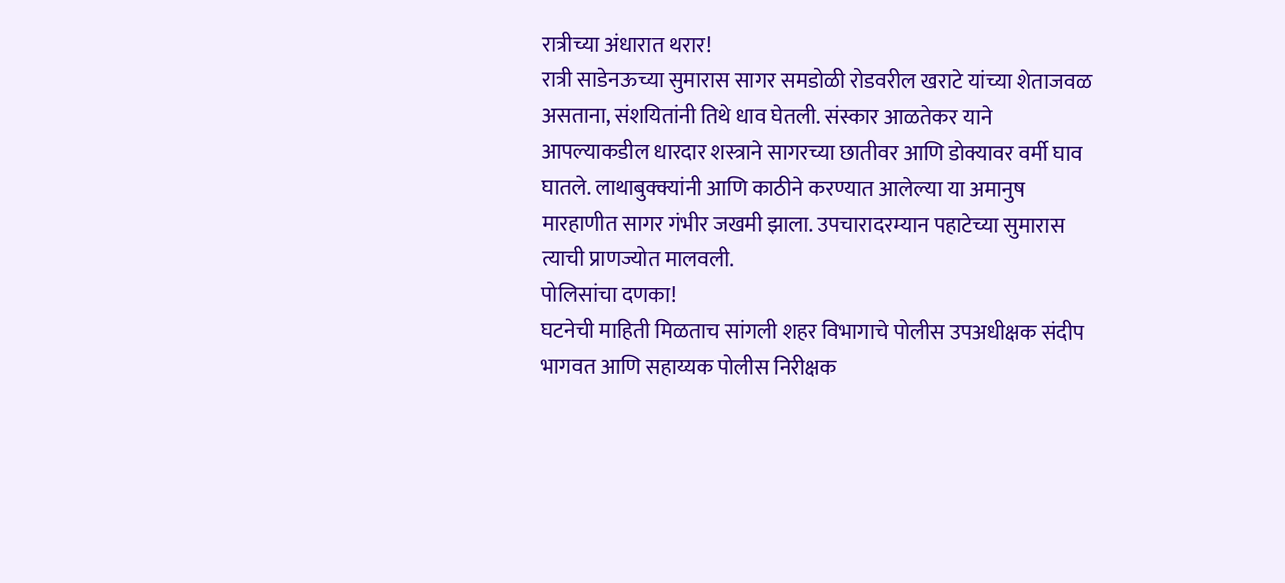रात्रीच्या अंधारात थरार!
रात्री साडेनऊच्या सुमारास सागर समडोळी रोडवरील खराटे यांच्या शेताजवळ असताना, संशयितांनी तिथे धाव घेतली. संस्कार आळतेकर याने आपल्याकडील धारदार शस्त्राने सागरच्या छातीवर आणि डोक्यावर वर्मी घाव घातले. लाथाबुक्क्यांनी आणि काठीने करण्यात आलेल्या या अमानुष मारहाणीत सागर गंभीर जखमी झाला. उपचारादरम्यान पहाटेच्या सुमारास त्याची प्राणज्योत मालवली.
पोलिसांचा दणका!
घटनेची माहिती मिळताच सांगली शहर विभागाचे पोलीस उपअधीक्षक संदीप भागवत आणि सहाय्यक पोलीस निरीक्षक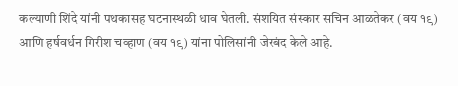कल्याणी शिंदे यांनी पथकासह घटनास्थळी धाव घेतली. संशयित संस्कार सचिन आळतेकर (वय १९) आणि हर्षवर्धन गिरीश चव्हाण (वय १९) यांना पोलिसांनी जेरबंद केले आहे.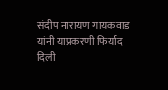संदीप नारायण गायकवाड यांनी याप्रकरणी फिर्याद दिली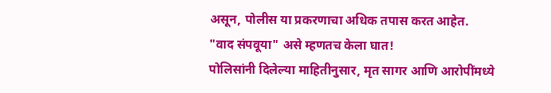असून, पोलीस या प्रकरणाचा अधिक तपास करत आहेत.
"वाद संपवूया" असे म्हणतच केला घात!
पोलिसांनी दिलेल्या माहितीनुसार, मृत सागर आणि आरोपींमध्ये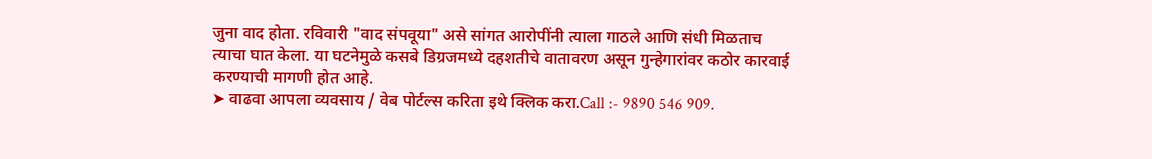जुना वाद होता. रविवारी "वाद संपवूया" असे सांगत आरोपींनी त्याला गाठले आणि संधी मिळताच त्याचा घात केला. या घटनेमुळे कसबे डिग्रजमध्ये दहशतीचे वातावरण असून गुन्हेगारांवर कठोर कारवाई करण्याची मागणी होत आहे.
➤ वाढवा आपला व्यवसाय / वेब पोर्टल्स करिता इथे क्लिक करा.Call :- 9890 546 909.